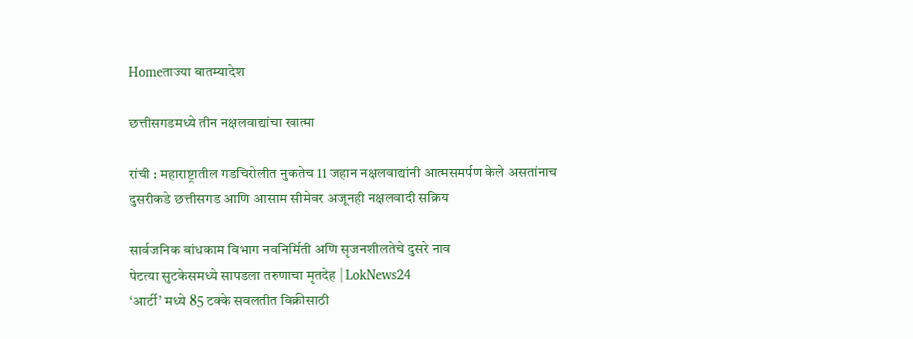Homeताज्या बातम्यादेश

छत्तीसगडमध्ये तीन नक्षलवाद्यांचा खात्मा

रांची : महाराष्ट्रातील गडचिरोलीत नुकतेच 11 जहान नक्षलवाद्यांनी आत्मसमर्पण केले असतांनाच दुसरीकडे छत्तीसगड आणि आसाम सीमेवर अजूनही नक्षलवादी सक्रिय

सार्वजनिक बांधकाम विभाग नवनिर्मिती अणि सृजनशीलतेचे दुसरे नाव
पेटत्या सुटकेसमध्ये सापडला तरुणाचा मृतदेह | LokNews24
‘आर्टी’ मध्ये 85 टक्के सवलतीत विक्रीसाठी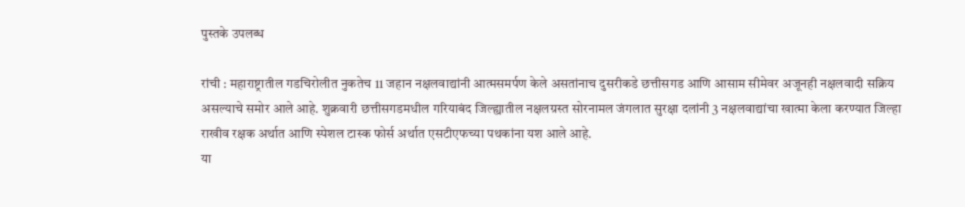पुस्तके उपलब्ध

रांची : महाराष्ट्रातील गडचिरोलीत नुकतेच 11 जहान नक्षलवाद्यांनी आत्मसमर्पण केले असतांनाच दुसरीकडे छत्तीसगड आणि आसाम सीमेवर अजूनही नक्षलवादी सक्रिय असल्याचे समोर आले आहे. शुक्रवारी छत्तीसगडमधील गरियाबंद जिल्ह्यातील नक्षलग्रस्त सोरनामल जंगलात सुरक्षा दलांनी 3 नक्षलवाद्यांचा खात्मा केला करण्यात जिल्हा राखीव रक्षक अर्थात आणि स्पेशल टास्क फोर्स अर्थात एसटीएफच्या पथकांना यश आले आहे.
या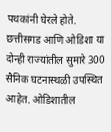पथकांनी घेरले होते. छत्तीसगड आणि ओडिशा या दोन्ही राज्यांतील सुमारे 300 सैनिक घटनास्थळी उपस्थित आहेत. ओडिशातील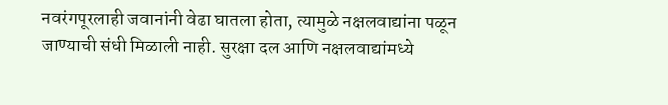नवरंगपूरलाही जवानांनी वेढा घातला होता, त्यामुळे नक्षलवाद्यांना पळून जाण्याची संधी मिळाली नाही. सुरक्षा दल आणि नक्षलवाद्यांमध्ये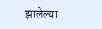झालेल्या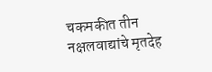चकमकीत तीन नक्षलवाद्यांचे मृतदेह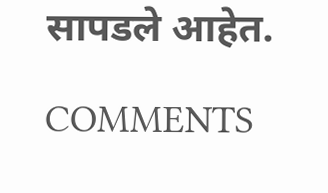सापडले आहेत.

COMMENTS